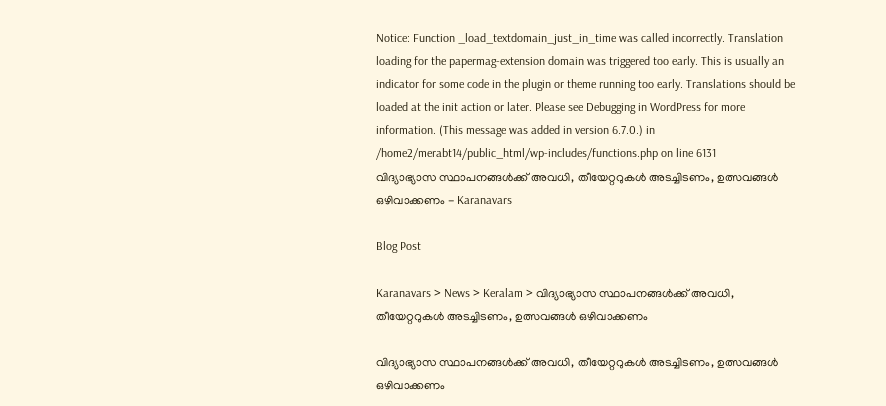Notice: Function _load_textdomain_just_in_time was called incorrectly. Translation loading for the papermag-extension domain was triggered too early. This is usually an indicator for some code in the plugin or theme running too early. Translations should be loaded at the init action or later. Please see Debugging in WordPress for more information. (This message was added in version 6.7.0.) in /home2/merabt14/public_html/wp-includes/functions.php on line 6131
വിദ്യാഭ്യാസ സ്ഥാപനങ്ങള്‍ക്ക് അവധി, തീയേറ്ററുകള്‍ അടച്ചിടണം, ഉത്സവങ്ങള്‍ ഒഴിവാക്കണം - Karanavars

Blog Post

Karanavars > News > Keralam > വിദ്യാഭ്യാസ സ്ഥാപനങ്ങള്‍ക്ക് അവധി, തീയേറ്ററുകള്‍ അടച്ചിടണം, ഉത്സവങ്ങള്‍ ഒഴിവാക്കണം

വിദ്യാഭ്യാസ സ്ഥാപനങ്ങള്‍ക്ക് അവധി, തീയേറ്ററുകള്‍ അടച്ചിടണം, ഉത്സവങ്ങള്‍ ഒഴിവാക്കണം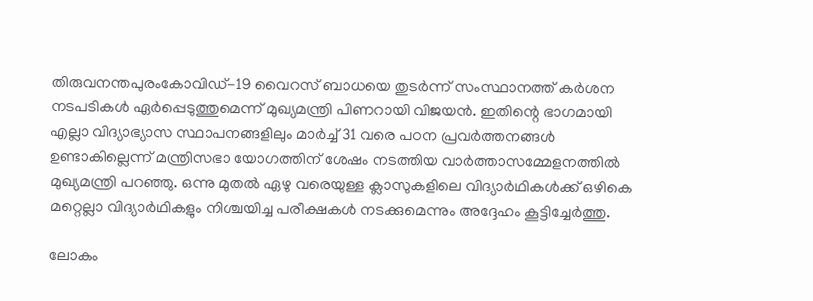തിരുവനന്തപുരംകോവിഡ്-19 വൈറസ് ബാധയെ തുടര്‍ന്ന് സംസ്ഥാനത്ത് കര്‍ശന നടപടികള്‍ ഏര്‍പ്പെടുത്തുമെന്ന് മുഖ്യമന്ത്രി പിണറായി വിജയന്‍. ഇതിന്റെ ഭാഗമായി എല്ലാ വിദ്യാഭ്യാസ സ്ഥാപനങ്ങളിലും മാര്‍ച്ച് 31 വരെ പഠന പ്രവര്‍ത്തനങ്ങള്‍ ഉണ്ടാകില്ലെന്ന് മന്ത്രിസഭാ യോഗത്തിന് ശേഷം നടത്തിയ വാര്‍ത്താസമ്മേളനത്തില്‍ മുഖ്യമന്ത്രി പറഞ്ഞു. ഒന്നു മുതല്‍ ഏഴു വരെയുള്ള ക്ലാസുകളിലെ വിദ്യാര്‍ഥികള്‍ക്ക് ഒഴികെ മറ്റെല്ലാ വിദ്യാര്‍ഥികളും നിശ്ചയിച്ച പരീക്ഷകള്‍ നടക്കുമെന്നും അദ്ദേഹം കൂട്ടിച്ചേര്‍ത്തു.

ലോകം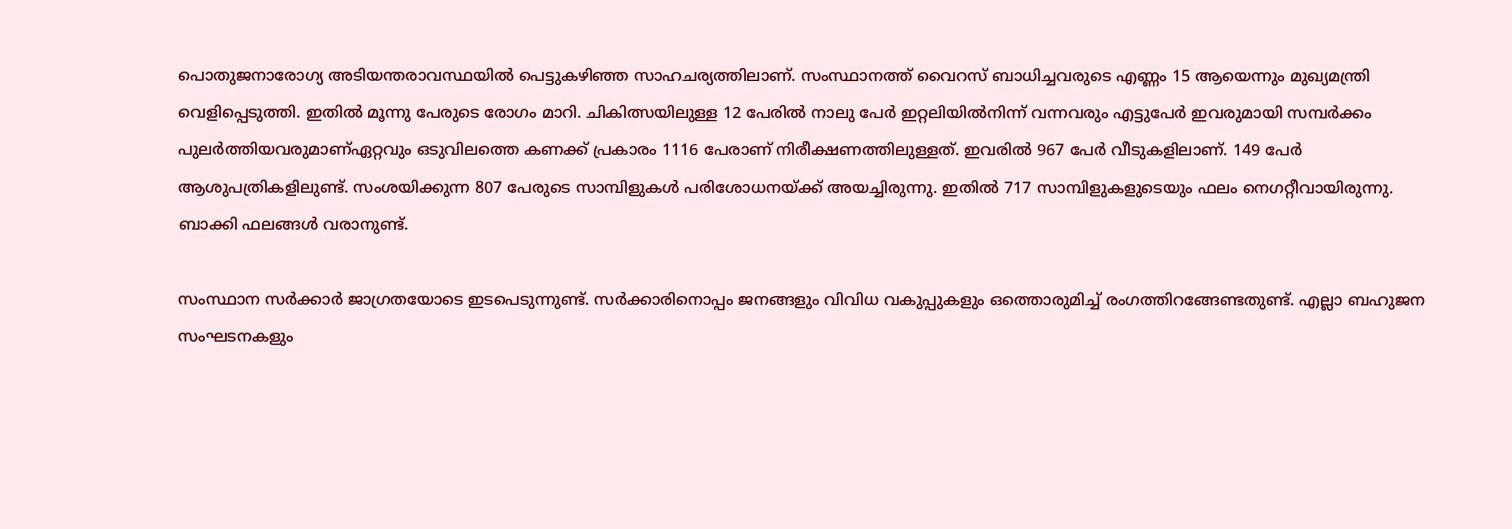പൊതുജനാരോഗ്യ അടിയന്തരാവസ്ഥയില്‍ പെട്ടുകഴിഞ്ഞ സാഹചര്യത്തിലാണ്. സംസ്ഥാനത്ത് വൈറസ് ബാധിച്ചവരുടെ എണ്ണം 15 ആയെന്നും മുഖ്യമന്ത്രി വെളിപ്പെടുത്തി. ഇതില്‍ മൂന്നു പേരുടെ രോഗം മാറി. ചികിത്സയിലുള്ള 12 പേരില്‍ നാലു പേര്‍ ഇറ്റലിയില്‍നിന്ന് വന്നവരും എട്ടുപേര്‍ ഇവരുമായി സമ്പര്‍ക്കം പുലര്‍ത്തിയവരുമാണ്ഏറ്റവും ഒടുവിലത്തെ കണക്ക് പ്രകാരം 1116 പേരാണ് നിരീക്ഷണത്തിലുള്ളത്. ഇവരില്‍ 967 പേര്‍ വീടുകളിലാണ്. 149 പേര്‍ ആശുപത്രികളിലുണ്ട്. സംശയിക്കുന്ന 807 പേരുടെ സാമ്പിളുകള്‍ പരിശോധനയ്ക്ക് അയച്ചിരുന്നു. ഇതില്‍ 717 സാമ്പിളുകളുടെയും ഫലം നെഗറ്റീവായിരുന്നു. ബാക്കി ഫലങ്ങള്‍ വരാനുണ്ട്.

സംസ്ഥാന സര്‍ക്കാര്‍ ജാഗ്രതയോടെ ഇടപെടുന്നുണ്ട്. സര്‍ക്കാരിനൊപ്പം ജനങ്ങളും വിവിധ വകുപ്പുകളും ഒത്തൊരുമിച്ച് രംഗത്തിറങ്ങേണ്ടതുണ്ട്. എല്ലാ ബഹുജന സംഘടനകളും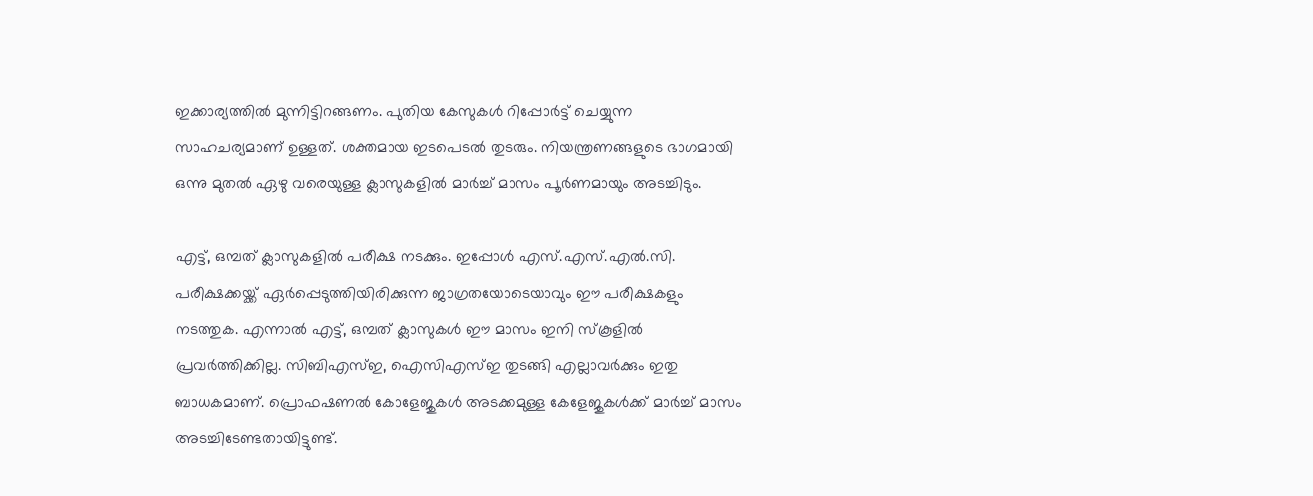ഇക്കാര്യത്തില്‍ മുന്നിട്ടിറങ്ങണം. പുതിയ കേസുകള്‍ റിപ്പോര്‍ട്ട് ചെയ്യുന്ന സാഹചര്യമാണ് ഉള്ളത്. ശക്തമായ ഇടപെടല്‍ തുടരും. നിയന്ത്രണങ്ങളുടെ ഭാഗമായി ഒന്നു മുതല്‍ ഏഴു വരെയുള്ള ക്ലാസുകളില്‍ മാര്‍ച്ച് മാസം പൂര്‍ണമായും അടച്ചിടും.

എട്ട്, ഒമ്പത് ക്ലാസുകളില്‍ പരീക്ഷ നടക്കും. ഇപ്പോള്‍ എസ്.എസ്.എല്‍.സി. പരീക്ഷക്കയ്ക്ക് ഏര്‍പ്പെടുത്തിയിരിക്കുന്ന ജാഗ്രതയോടെയാവും ഈ പരീക്ഷകളും നടത്തുക. എന്നാല്‍ എട്ട്, ഒമ്പത് ക്ലാസുകള്‍ ഈ മാസം ഇനി സ്‌കൂളില്‍ പ്രവര്‍ത്തിക്കില്ല. സിബിഎസ്ഇ, ഐസിഎസ്ഇ തുടങ്ങി എല്ലാവര്‍ക്കും ഇതു ബാധകമാണ്. പ്രൊഫഷണല്‍ കോളേജുകള്‍ അടക്കമുള്ള കേളേജുകള്‍ക്ക് മാര്‍ച്ച് മാസം അടച്ചിടേണ്ടതായിട്ടുണ്ട്.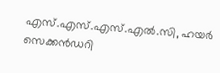എസ്.എസ്.എസ്.എല്‍.സി, ഹയര്‍ സെക്കന്‍ഡറി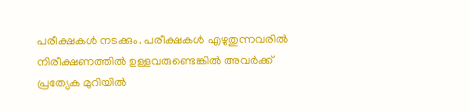പരീക്ഷകള്‍ നടക്കും. പരീക്ഷകള്‍ എഴുതുന്നവരില്‍ നിരീക്ഷണത്തില്‍ ഉള്ളവരുണ്ടെങ്കില്‍ അവര്‍ക്ക് പ്രത്യേക മുറിയില്‍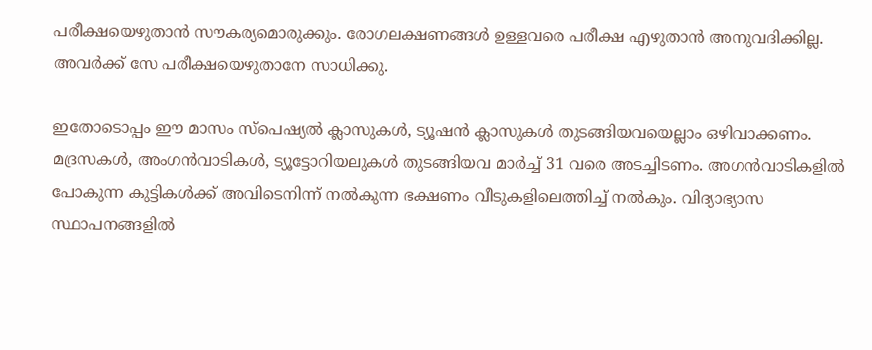പരീക്ഷയെഴുതാന്‍ സൗകര്യമൊരുക്കും. രോഗലക്ഷണങ്ങള്‍ ഉള്ളവരെ പരീക്ഷ എഴുതാന്‍ അനുവദിക്കില്ല. അവര്‍ക്ക് സേ പരീക്ഷയെഴുതാനേ സാധിക്കു.

ഇതോടൊപ്പം ഈ മാസം സ്‌പെഷ്യല്‍ ക്ലാസുകള്‍, ട്യൂഷന്‍ ക്ലാസുകള്‍ തുടങ്ങിയവയെല്ലാം ഒഴിവാക്കണം. മദ്രസകള്‍, അംഗന്‍വാടികള്‍, ട്യൂട്ടോറിയലുകള്‍ തുടങ്ങിയവ മാര്‍ച്ച് 31 വരെ അടച്ചിടണം. അഗന്‍വാടികളില്‍ പോകുന്ന കുട്ടികള്‍ക്ക് അവിടെനിന്ന് നല്‍കുന്ന ഭക്ഷണം വീടുകളിലെത്തിച്ച് നല്‍കും. വിദ്യാഭ്യാസ സ്ഥാപനങ്ങളില്‍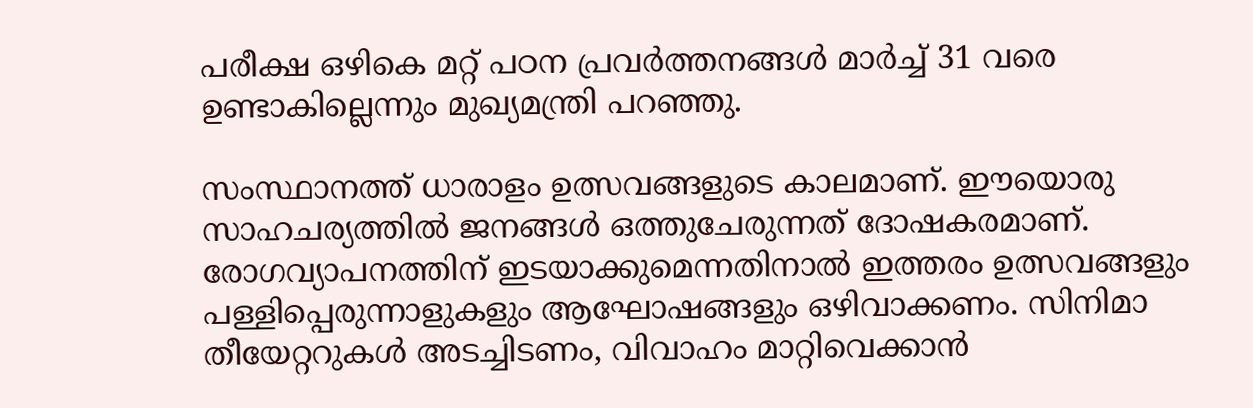പരീക്ഷ ഒഴികെ മറ്റ് പഠന പ്രവര്‍ത്തനങ്ങള്‍ മാര്‍ച്ച് 31 വരെ ഉണ്ടാകില്ലെന്നും മുഖ്യമന്ത്രി പറഞ്ഞു.

സംസ്ഥാനത്ത് ധാരാളം ഉത്സവങ്ങളുടെ കാലമാണ്. ഈയൊരു സാഹചര്യത്തില്‍ ജനങ്ങള്‍ ഒത്തുചേരുന്നത് ദോഷകരമാണ്. രോഗവ്യാപനത്തിന് ഇടയാക്കുമെന്നതിനാല്‍ ഇത്തരം ഉത്സവങ്ങളും പള്ളിപ്പെരുന്നാളുകളും ആഘോഷങ്ങളും ഒഴിവാക്കണം. സിനിമാ തീയേറ്ററുകള്‍ അടച്ചിടണം, വിവാഹം മാറ്റിവെക്കാന്‍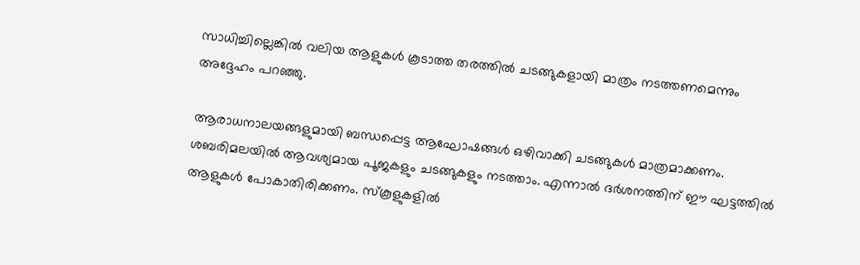സാധിച്ചില്ലെങ്കില്‍ വലിയ ആളുകള്‍ കൂടാത്ത തരത്തില്‍ ചടങ്ങുകളായി മാത്രം നടത്തണമെന്നും അദ്ദേഹം പറഞ്ഞു.

ആരാധനാലയങ്ങളുമായി ബന്ധപ്പെട്ട ആഘോഷങ്ങള്‍ ഒഴിവാക്കി ചടങ്ങുകള്‍ മാത്രമാക്കണം. ശബരിമലയില്‍ ആവശ്യമായ പൂജകളും ചടങ്ങുകളും നടത്താം. എന്നാല്‍ ദര്‍ശനത്തിന് ഈ ഘട്ടത്തില്‍ ആളുകള്‍ പോകാതിരിക്കണം. സ്‌കൂളുകളില്‍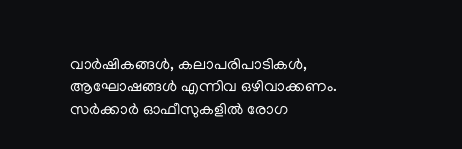വാര്‍ഷികങ്ങള്‍, കലാപരിപാടികള്‍, ആഘോഷങ്ങള്‍ എന്നിവ ഒഴിവാക്കണം. സര്‍ക്കാര്‍ ഓഫീസുകളില്‍ രോഗ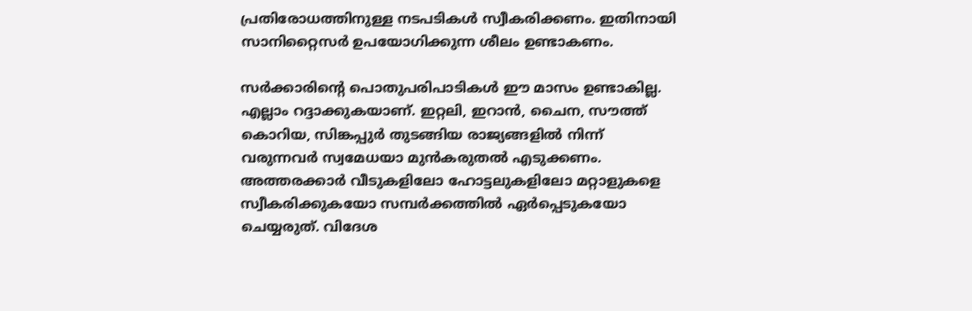പ്രതിരോധത്തിനുള്ള നടപടികള്‍ സ്വീകരിക്കണം. ഇതിനായി സാനിറ്റൈസര്‍ ഉപയോഗിക്കുന്ന ശീലം ഉണ്ടാകണം.

സര്‍ക്കാരിന്റെ പൊതുപരിപാടികള്‍ ഈ മാസം ഉണ്ടാകില്ല. എല്ലാം റദ്ദാക്കുകയാണ്. ഇറ്റലി, ഇറാന്‍, ചൈന, സൗത്ത് കൊറിയ, സിങ്കപ്പുര്‍ തുടങ്ങിയ രാജ്യങ്ങളില്‍ നിന്ന് വരുന്നവര്‍ സ്വമേധയാ മുന്‍കരുതല്‍ എടുക്കണം. അത്തരക്കാര്‍ വീടുകളിലോ ഹോട്ടലുകളിലോ മറ്റാളുകളെ സ്വീകരിക്കുകയോ സമ്പര്‍ക്കത്തില്‍ ഏര്‍പ്പെടുകയോ ചെയ്യരുത്. വിദേശ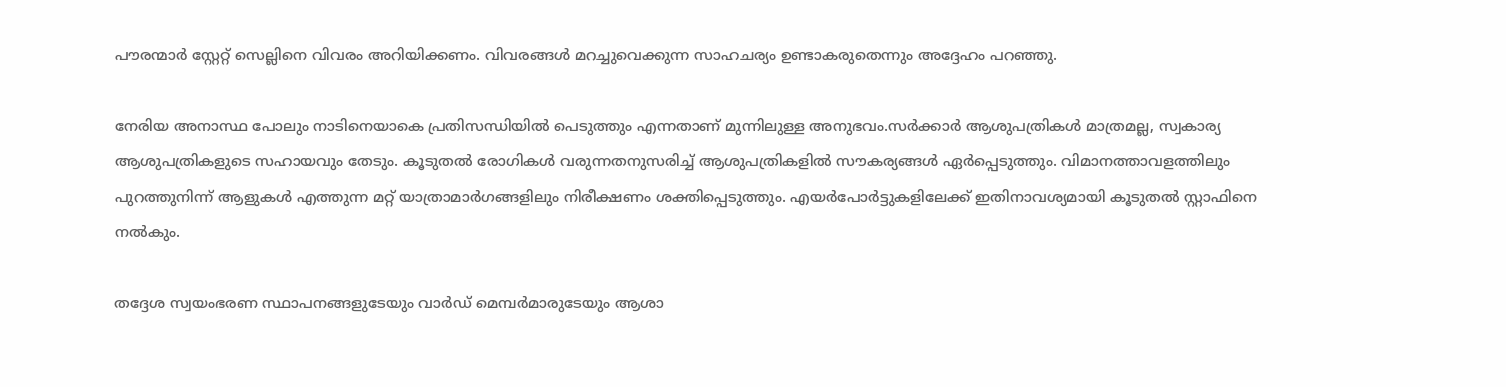പൗരന്മാര്‍ സ്റ്റേറ്റ് സെല്ലിനെ വിവരം അറിയിക്കണം. വിവരങ്ങള്‍ മറച്ചുവെക്കുന്ന സാഹചര്യം ഉണ്ടാകരുതെന്നും അദ്ദേഹം പറഞ്ഞു.

നേരിയ അനാസ്ഥ പോലും നാടിനെയാകെ പ്രതിസന്ധിയില്‍ പെടുത്തും എന്നതാണ് മുന്നിലുള്ള അനുഭവം.സര്‍ക്കാര്‍ ആശുപത്രികള്‍ മാത്രമല്ല, സ്വകാര്യ ആശുപത്രികളുടെ സഹായവും തേടും. കൂടുതല്‍ രോഗികള്‍ വരുന്നതനുസരിച്ച് ആശുപത്രികളില്‍ സൗകര്യങ്ങള്‍ ഏര്‍പ്പെടുത്തും. വിമാനത്താവളത്തിലും പുറത്തുനിന്ന് ആളുകള്‍ എത്തുന്ന മറ്റ് യാത്രാമാര്‍ഗങ്ങളിലും നിരീക്ഷണം ശക്തിപ്പെടുത്തും. എയര്‍പോര്‍ട്ടുകളിലേക്ക് ഇതിനാവശ്യമായി കൂടുതല്‍ സ്റ്റാഫിനെ നല്‍കും.

തദ്ദേശ സ്വയംഭരണ സ്ഥാപനങ്ങളുടേയും വാര്‍ഡ് മെമ്പര്‍മാരുടേയും ആശാ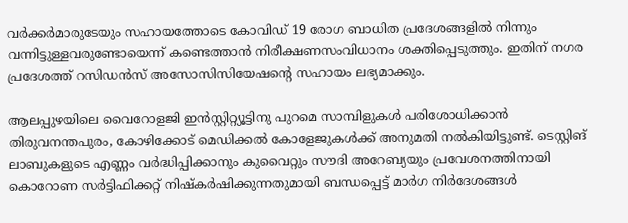വര്‍ക്കര്‍മാരുടേയും സഹായത്തോടെ കോവിഡ് 19 രോഗ ബാധിത പ്രദേശങ്ങളില്‍ നിന്നും വന്നിട്ടുള്ളവരുണ്ടോയെന്ന് കണ്ടെത്താന്‍ നിരീക്ഷണസംവിധാനം ശക്തിപ്പെടുത്തും. ഇതിന് നഗര പ്രദേശത്ത് റസിഡന്‍സ് അസോസിസിയേഷന്റെ സഹായം ലഭ്യമാക്കും.

ആലപ്പുഴയിലെ വൈറോളജി ഇന്‍സ്റ്റിറ്റ്യൂട്ടിനു പുറമെ സാമ്പിളുകള്‍ പരിശോധിക്കാന്‍ തിരുവനന്തപുരം, കോഴിക്കോട് മെഡിക്കല്‍ കോളേജുകള്‍ക്ക് അനുമതി നല്‍കിയിട്ടുണ്ട്. ടെസ്റ്റിങ് ലാബുകളുടെ എണ്ണം വര്‍ദ്ധിപ്പിക്കാനും കുവൈറ്റും സൗദി അറേബ്യയും പ്രവേശനത്തിനായി കൊറോണ സര്‍ട്ടിഫിക്കറ്റ് നിഷ്‌കര്‍ഷിക്കുന്നതുമായി ബന്ധപ്പെട്ട് മാര്‍ഗ നിര്‍ദേശങ്ങള്‍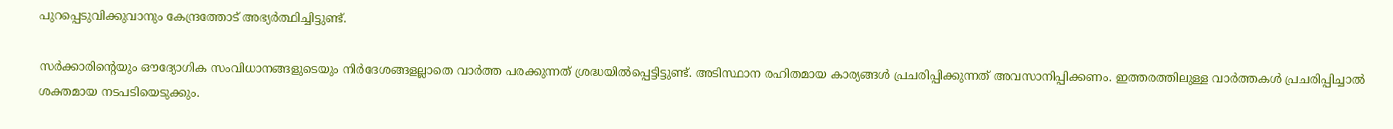പുറപ്പെടുവിക്കുവാനും കേന്ദ്രത്തോട് അഭ്യര്‍ത്ഥിച്ചിട്ടുണ്ട്.

സര്‍ക്കാരിന്റെയും ഔദ്യോഗിക സംവിധാനങ്ങളുടെയും നിര്‍ദേശങ്ങളല്ലാതെ വാര്‍ത്ത പരക്കുന്നത് ശ്രദ്ധയില്‍പ്പെട്ടിട്ടുണ്ട്. അടിസ്ഥാന രഹിതമായ കാര്യങ്ങള്‍ പ്രചരിപ്പിക്കുന്നത് അവസാനിപ്പിക്കണം. ഇത്തരത്തിലുള്ള വാര്‍ത്തകള്‍ പ്രചരിപ്പിച്ചാല്‍ ശക്തമായ നടപടിയെടുക്കും.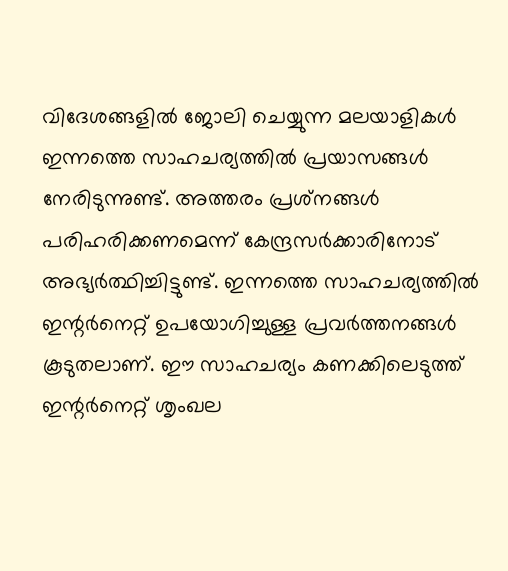വിദേശങ്ങളില്‍ ജോലി ചെയ്യുന്ന മലയാളികള്‍ ഇന്നത്തെ സാഹചര്യത്തില്‍ പ്രയാസങ്ങള്‍ നേരിടുന്നുണ്ട്. അത്തരം പ്രശ്‌നങ്ങള്‍ പരിഹരിക്കണമെന്ന് കേന്ദ്രസര്‍ക്കാരിനോട് അഭ്യര്‍ത്ഥിച്ചിട്ടുണ്ട്. ഇന്നത്തെ സാഹചര്യത്തില്‍ ഇന്റര്‍നെറ്റ് ഉപയോഗിച്ചുള്ള പ്രവര്‍ത്തനങ്ങള്‍ കൂടുതലാണ്. ഈ സാഹചര്യം കണക്കിലെടുത്ത് ഇന്റര്‍നെറ്റ് ശൃംഖല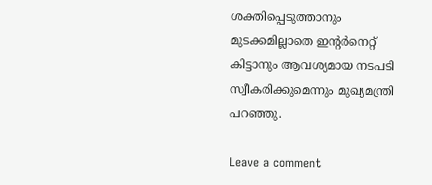ശക്തിപ്പെടുത്താനും മുടക്കമില്ലാതെ ഇന്റര്‍നെറ്റ് കിട്ടാനും ആവശ്യമായ നടപടി സ്വീകരിക്കുമെന്നും മുഖ്യമന്ത്രി പറഞ്ഞു.

Leave a comment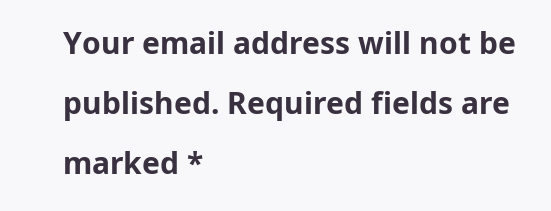Your email address will not be published. Required fields are marked *